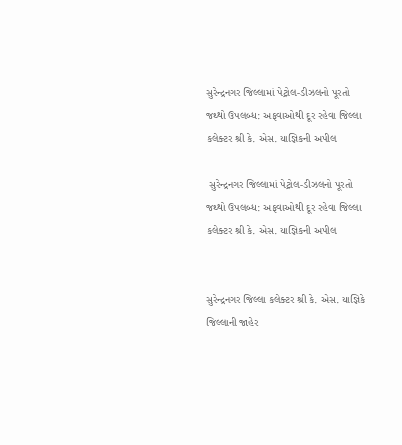સુરેન્દ્રનગર જિલ્લામાં પેટ્રોલ-ડીઝલનો પૂરતો જથ્થો ઉપલબ્ધ: અફવાઓથી દૂર રહેવા જિલ્લા કલેક્ટર શ્રી કે. એસ. યાજ્ઞિકની અપીલ

 સુરેન્દ્રનગર જિલ્લામાં પેટ્રોલ-ડીઝલનો પૂરતો જથ્થો ઉપલબ્ધ: અફવાઓથી દૂર રહેવા જિલ્લા કલેક્ટર શ્રી કે. એસ. યાજ્ઞિકની અપીલ


સુરેન્દ્રનગર જિલ્લા કલેક્ટર શ્રી કે. એસ. યાજ્ઞિકે જિલ્લાની જાહેર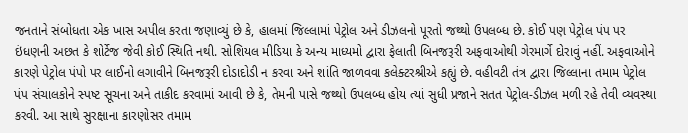જનતાને સંબોધતા એક ખાસ અપીલ કરતા જણાવ્યું છે કે, હાલમાં જિલ્લામાં પેટ્રોલ અને ડીઝલનો પૂરતો જથ્થો ઉપલબ્ધ છે. કોઈ પણ પેટ્રોલ પંપ પર ઇંધણની અછત કે શોર્ટેજ જેવી કોઈ સ્થિતિ નથી. સોશિયલ મીડિયા કે અન્ય માધ્યમો દ્વારા ફેલાતી બિનજરૂરી અફવાઓથી ગેરમાર્ગે દોરાવું નહીં. અફવાઓને કારણે પેટ્રોલ પંપો પર લાઈનો લગાવીને બિનજરૂરી દોડાદોડી ન કરવા અને શાંતિ જાળવવા કલેક્ટરશ્રીએ કહ્યું છે. વહીવટી તંત્ર દ્વારા જિલ્લાના તમામ પેટ્રોલ પંપ સંચાલકોને સ્પષ્ટ સૂચના અને તાકીદ કરવામાં આવી છે કે, તેમની પાસે જથ્થો ઉપલબ્ધ હોય ત્યાં સુધી પ્રજાને સતત પેટ્રોલ-ડીઝલ મળી રહે તેવી વ્યવસ્થા કરવી. આ સાથે સુરક્ષાના કારણોસર તમામ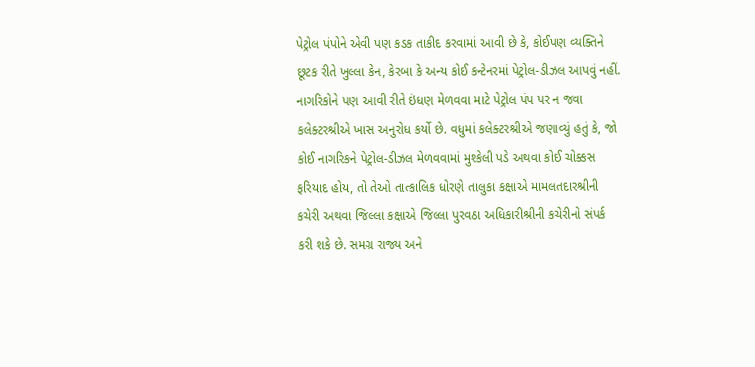પેટ્રોલ પંપોને એવી પણ કડક તાકીદ કરવામાં આવી છે કે, કોઈપણ વ્યક્તિને છૂટક રીતે ખુલ્લા કેન, કેરબા કે અન્ય કોઈ કન્ટેનરમાં પેટ્રોલ-ડીઝલ આપવું નહીં. નાગરિકોને પણ આવી રીતે ઇંધણ મેળવવા માટે પેટ્રોલ પંપ પર ન જવા કલેક્ટરશ્રીએ ખાસ અનુરોધ કર્યો છે. વધુમાં કલેક્ટરશ્રીએ જણાવ્યું હતું કે, જો કોઈ નાગરિકને પેટ્રોલ-ડીઝલ મેળવવામાં મુશ્કેલી પડે અથવા કોઈ ચોક્કસ ફરિયાદ હોય, તો તેઓ તાત્કાલિક ધોરણે તાલુકા કક્ષાએ મામલતદારશ્રીની કચેરી અથવા જિલ્લા કક્ષાએ જિલ્લા પુરવઠા અધિકારીશ્રીની કચેરીનો સંપર્ક કરી શકે છે. સમગ્ર રાજ્ય અને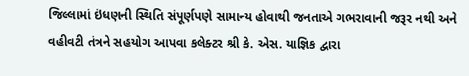જિલ્લામાં ઇંધણની સ્થિતિ સંપૂર્ણપણે સામાન્ય હોવાથી જનતાએ ગભરાવાની જરૂર નથી અને વહીવટી તંત્રને સહયોગ આપવા કલેક્ટર શ્રી કે. એસ. યાજ્ઞિક દ્વારા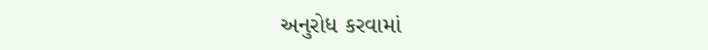અનુરોધ કરવામાં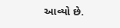આવ્યો છે.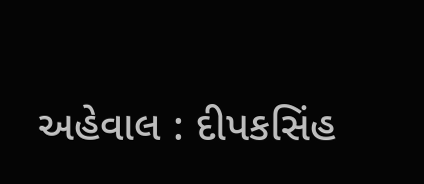અહેવાલ : દીપકસિંહ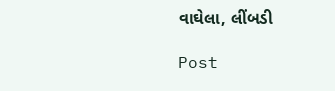વાઘેલા, લીંબડી

Post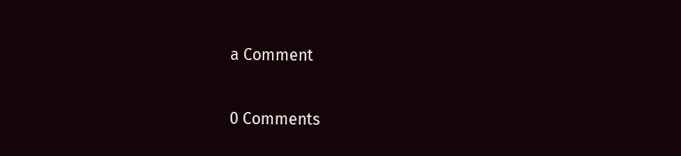a Comment

0 Comments